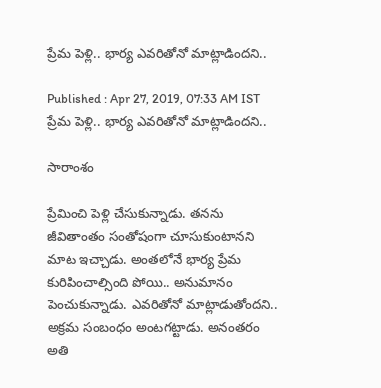ప్రేమ పెళ్లి.. భార్య ఎవరితోనో మాట్లాడిందని..

Published : Apr 27, 2019, 07:33 AM IST
ప్రేమ పెళ్లి.. భార్య ఎవరితోనో మాట్లాడిందని..

సారాంశం

ప్రేమించి పెళ్లి చేసుకున్నాడు. తనను జీవితాంతం సంతోషంగా చూసుకుంటానని మాట ఇచ్చాడు. అంతలోనే భార్య ప్రేమ కురిపించాల్సింది పోయి.. అనుమానం పెంచుకున్నాడు. ఎవరితోనో మాట్లాడుతోందని..  అక్రమ సంబంధం అంటగట్టాడు. అనంతరం అతి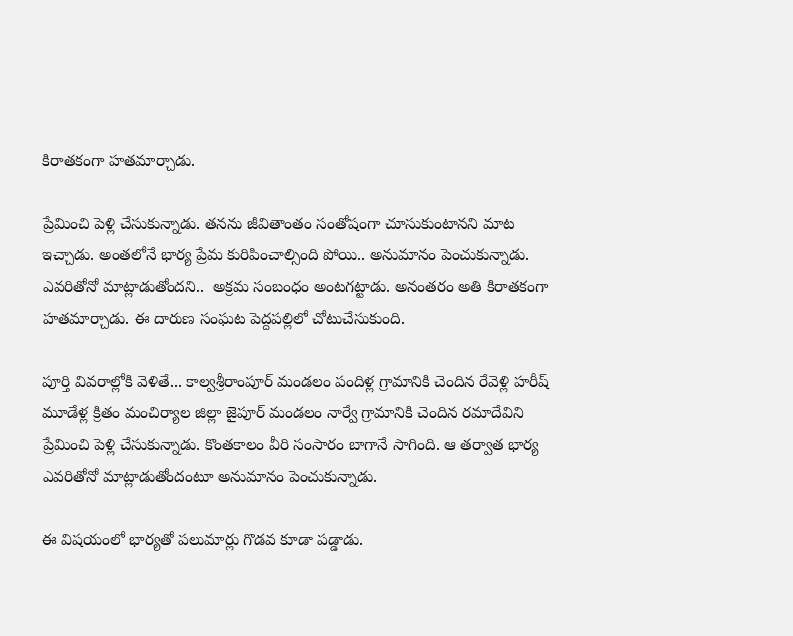కిరాతకంగా హతమార్చాడు.

ప్రేమించి పెళ్లి చేసుకున్నాడు. తనను జీవితాంతం సంతోషంగా చూసుకుంటానని మాట ఇచ్చాడు. అంతలోనే భార్య ప్రేమ కురిపించాల్సింది పోయి.. అనుమానం పెంచుకున్నాడు. ఎవరితోనో మాట్లాడుతోందని..  అక్రమ సంబంధం అంటగట్టాడు. అనంతరం అతి కిరాతకంగా హతమార్చాడు. ఈ దారుణ సంఘట పెద్దపల్లిలో చోటుచేసుకుంది.

పూర్తి వివరాల్లోకి వెళితే... కాల్వశ్రీరాంపూర్ మండలం పందిళ్ల గ్రామానికి చెందిన రేవెళ్లి హరీష్ మూడేళ్ల క్రితం మంచిర్యాల జిల్లా జైపూర్ మండలం నార్వే గ్రామానికి చెందిన రమాదేవిని ప్రేమించి పెళ్లి చేసుకున్నాడు. కొంతకాలం వీరి సంసారం బాగానే సాగింది. ఆ తర్వాత భార్య ఎవరితోనో మాట్లాడుతోందంటూ అనుమానం పెంచుకున్నాడు.

ఈ విషయంలో భార్యతో పలుమార్లు గొడవ కూడా పడ్డాడు.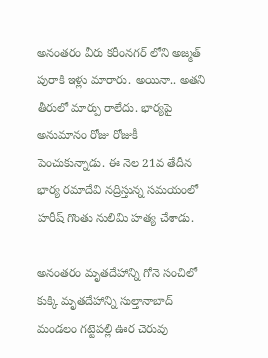అనంతరం వీరు కరీంనగర్ లోని అజ్మత్ పురాకి ఇళ్లు మారారు. అయినా.. అతని తీరులో మార్పు రాలేదు. భార్యపై అనుమానం రోజు రోజుకీ పెంచుకున్నాడు. ఈ నెల 21వ తేదీన భార్య రమాదేవి నద్రిస్తున్న సమయంలో హరీష్ గొంతు నులిమి హత్య చేశాడు.

అనంతరం మృతదేహాన్ని గోనె సంచిలో కుక్కి మృతదేహాన్ని సుల్తానాబాద్ మండలం గట్టెపల్లి ఊర చెరువు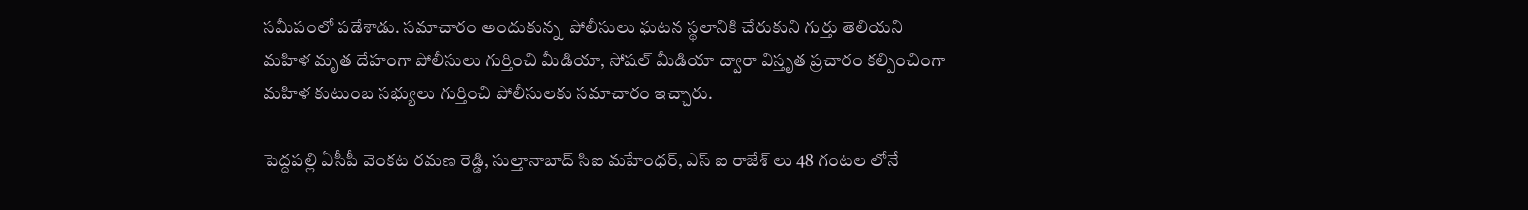సమీపంలో పడేశాడు. సమాచారం అందుకున్న  పోలీసులు ఘటన స్థలానికి చేరుకుని గుర్తు తెలియని మహిళ మృత దేహంగా పోలీసులు గుర్తించి మీడియా, సోషల్ మీడియా ద్వారా విస్తృత ప్రచారం కల్పించింగా మహిళ కుటుంబ సభ్యులు గుర్తించి పోలీసులకు సమాచారం ఇచ్చారు.

పెద్దపల్లి ఏసీపీ వెంకట రమణ రెడ్డి, సుల్తానాబాద్ సిఐ మహేంధర్, ఎస్ ఐ రాజేశ్ లు 48 గంటల లోనే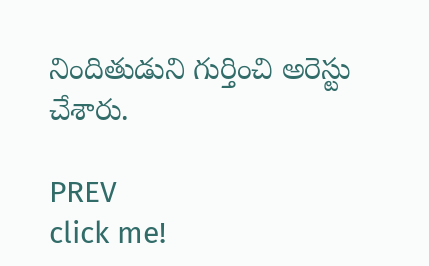నిందితుడుని గుర్తించి అరెస్టు చేశారు.

PREV
click me!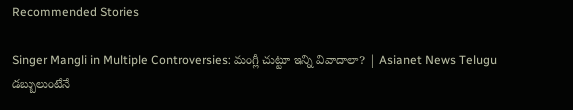Recommended Stories

Singer Mangli in Multiple Controversies: మంగ్లీ చుట్టూ ఇన్ని వివాదాలా? | Asianet News Telugu
డబ్బులుంటేనే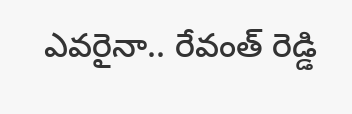ఎవరైనా.. రేవంత్ రెడ్డి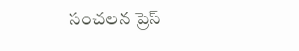సంచలన ప్రెస్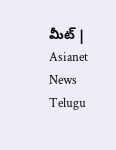మీట్ | Asianet News Telugu